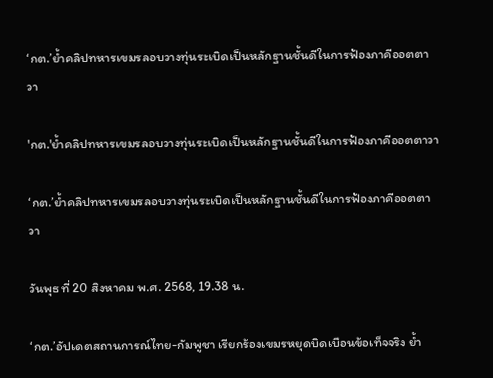‘กต.’ย้ำคลิปทหารเขมรลอบวางทุ่นระเบิดเป็นหลักฐานชั้นดีในการฟ้องภาคีออตตาวา

'กต.'ย้ำคลิปทหารเขมรลอบวางทุ่นระเบิดเป็นหลักฐานชั้นดีในการฟ้องภาคีออตตาวา

‘กต.’ย้ำคลิปทหารเขมรลอบวางทุ่นระเบิดเป็นหลักฐานชั้นดีในการฟ้องภาคีออตตาวา

วันพุธ ที่ 20 สิงหาคม พ.ศ. 2568, 19.38 น.

‘กต.’อัปเดตสถานการณ์ไทย-กัมพูชา เรียกร้องเขมรหยุดบิดเบือนข้อเท็จจริง ย้ำ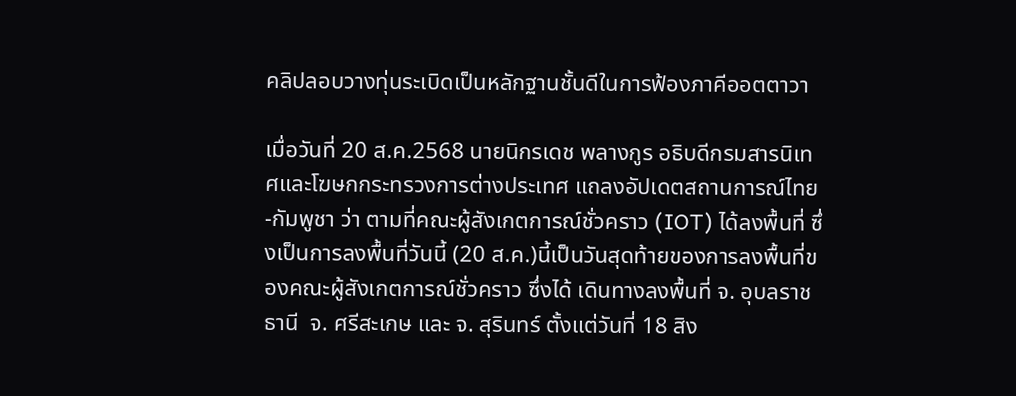คลิปลอบวางทุ่นระเบิดเป็นหลักฐานชั้นดีในการฟ้องภาคีออตตาวา

เมื่อวันที่ 20 ส.ค.2568 นายนิกรเดช พลางกูร อธิบดีกรมสารนิเทศและโฆษกกระทรวงการต่างประเทศ แถลงอัปเดตสถานการณ์ไทย -กัมพูชา ว่า ตามที่คณะผู้สังเกตการณ์ชั่วคราว (IOT) ได้ลงพื้นที่ ซึ่งเป็นการลงพื้นที่วันนี้ (20 ส.ค.)นี้เป็นวันสุดท้ายของการลงพื้นที่ของคณะผู้สังเกตการณ์ชั่วคราว ซึ่งได้ เดินทางลงพื้นที่ จ. อุบลราชธานี  จ. ศรีสะเกษ และ จ. สุรินทร์ ตั้งแต่วันที่ 18 สิง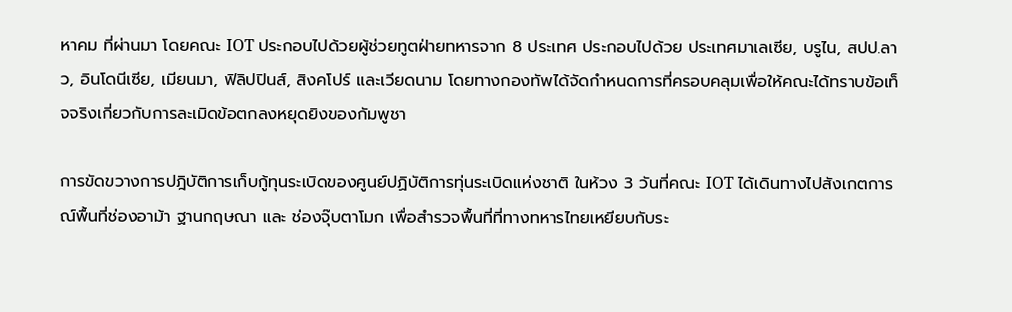หาคม ที่ผ่านมา โดยคณะ IOT ประกอบไปด้วยผู้ช่วยทูตฝ่ายทหารจาก 8 ประเทศ ประกอบไปด้วย ประเทศมาเลเซีย, บรูไน, สปป.ลาว, อินโดนีเซีย, เมียนมา, ฟิลิปปินส์, สิงคโปร์ และเวียดนาม โดยทางกองทัพได้จัดกำหนดการที่ครอบคลุมเพื่อให้คณะได้ทราบข้อเท็จจริงเกี่ยวกับการละเมิดข้อตกลงหยุดยิงของกัมพูชา

การขัดขวางการปฎิบัติการเก็บกู้ทุนระเบิดของศูนย์ปฏิบัติการทุ่นระเบิดแห่งชาติ ในห้วง 3 วันที่คณะ IOT ได้เดินทางไปสังเกตการณ์พื้นที่ช่องอาม้า ฐานกฤษณา และ ช่องจุ๊บตาโมก เพื่อสำรวจพื้นที่ที่ทางทหารไทยเหยียบกับระ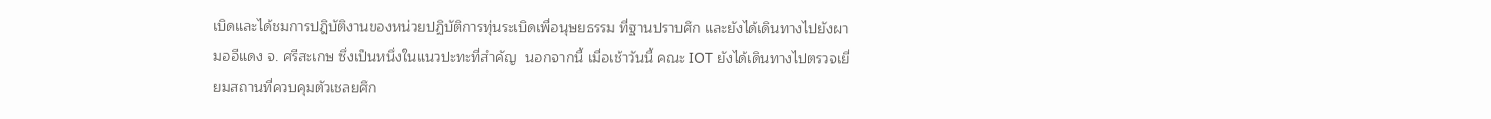เบิดและได้ชมการปฎิบัติงานของหน่วยปฏิบัติการทุ่นระเบิดเพื่อนุษยธรรม ที่ฐานปราบศึก และยังได้เดินทางไปยังผามออีแดง จ. ศรีสะเกษ ซึ่งเป็นหนึ่งในแนวปะทะที่สำคัญ  นอกจากนี้ เมื่อเช้าวันนี้ คณะ IOT ยังได้เดินทางไปตรวจเยี่ยมสถานที่ควบคุมตัวเชลยศึก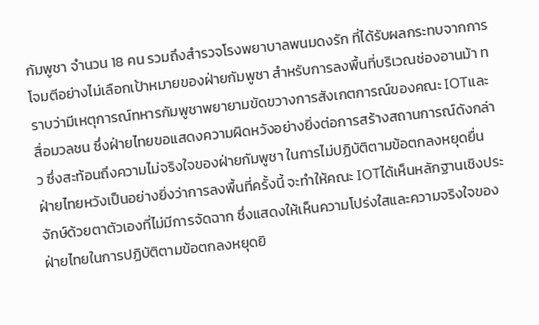กัมพูชา จำนวน 18 คน รวมถึงสำรวจโรงพยาบาลพนมดงรัก ที่ได้รับผลกระทบจากการโจมตีอย่างไม่เลือกเป้าหมายของฝ่ายกัมพูชา สำหรับการลงพื้นที่บริเวณช่องอานม้า ทราบว่ามีเหตุการณ์ทหารกัมพูชาพยายามขัดขวางการสังเกตการณ์ของคณะ IOTและสื่อมวลชน ซึ่งฝ่ายไทยขอแสดงความผิดหวังอย่างยิ่งต่อการสร้างสถานการณ์ดังกล่าว ซึ่งสะท้อนถึงความไม่จริงใจของฝ่ายกัมพูชา ในการไม่ปฏิบัติตามข้อตกลงหยุดยื่น ฝ่ายไทยหวังเป็นอย่างยิ่งว่าการลงพื้นที่ครั้งนี้ จะทำให้คณะ IOTได้เห็นหลักฐานเชิงประจักษ์ด้วยตาตัวเองที่ไม่มีการจัดฉาก ซึ่งแสดงให้เห็นความโปร่งใสและความจริงใจของฝ่ายไทยในการปฏิบัติตามข้อตกลงหยุดยิ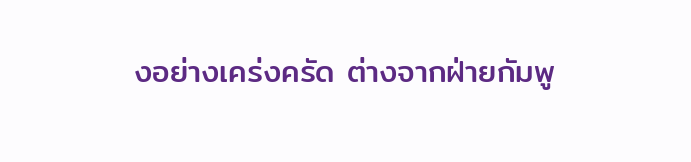งอย่างเคร่งครัด ต่างจากฝ่ายกัมพู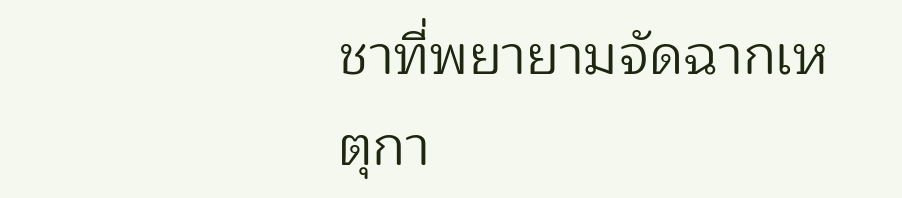ชาที่พยายามจัดฉากเหตุกา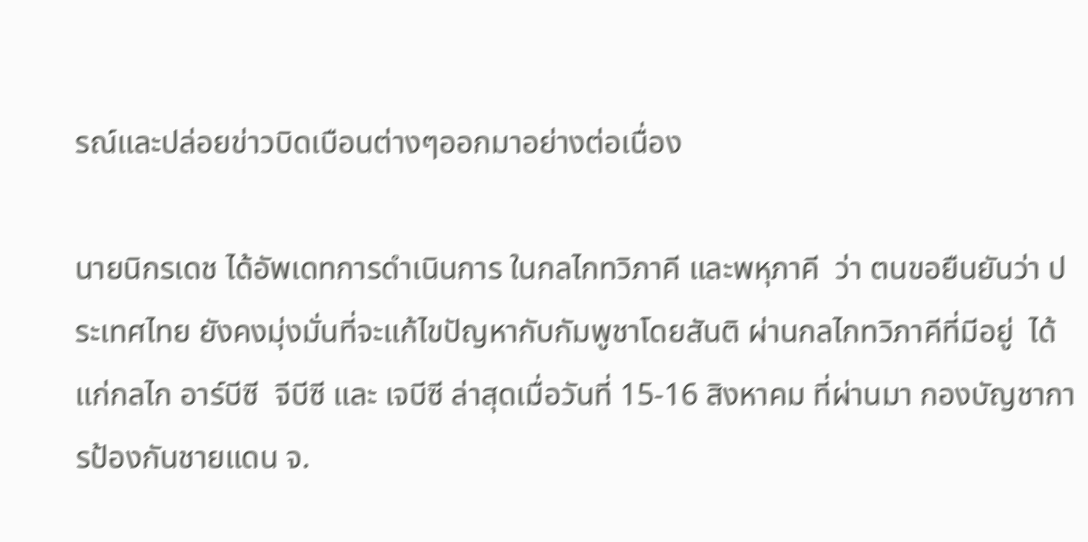รณ์และปล่อยข่าวบิดเบือนต่างๆออกมาอย่างต่อเนื่อง

นายนิกรเดช ได้อัพเดทการดำเนินการ ในกลไกทวิภาคี และพหุภาคี  ว่า ตนขอยืนยันว่า ประเทศไทย ยังคงมุ่งมั่นที่จะแก้ไขปัญหากับกัมพูชาโดยสันติ ผ่านกลไกทวิภาคีที่มีอยู่  ได้แก่กลไก อาร์บีซี  จีบีซี และ เจบีซี ล่าสุดเมื่อวันที่ 15-16 สิงหาคม ที่ผ่านมา กองบัญชาการป้องกันชายแดน จ.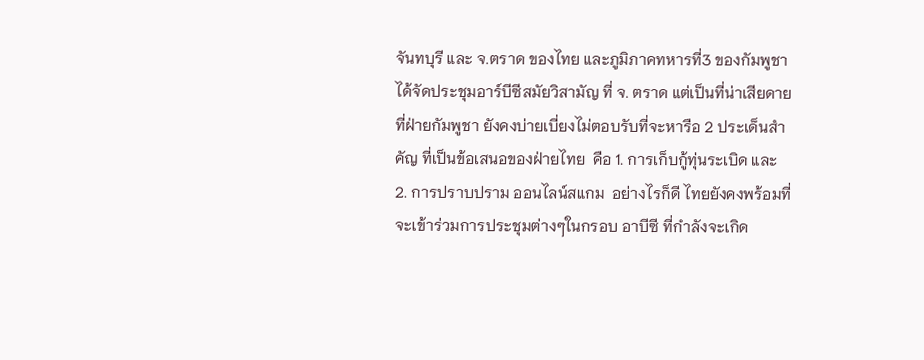จันทบุรี และ จ.ตราด ของไทย และภูมิภาคทหารที่3 ของกัมพูชา ได้จัดประชุมอาร์บีซีสมัยวิสามัญ ที่ จ. ตราด แต่เป็นที่น่าเสียดายที่ฝ่ายกัมพูชา ยังคงบ่ายเบี่ยงไม่ตอบรับที่จะหารือ 2 ประเด็นสำคัญ ที่เป็นข้อเสนอของฝ่ายไทย  คือ 1. การเก็บกู้ทุ่นระเบิด และ  2. การปราบปราม ออนไลน์สแกม  อย่างไรก็ดี ไทยยังคงพร้อมที่จะเข้าร่วมการประชุมต่างๆในกรอบ อาบีซี ที่กำลังจะเกิด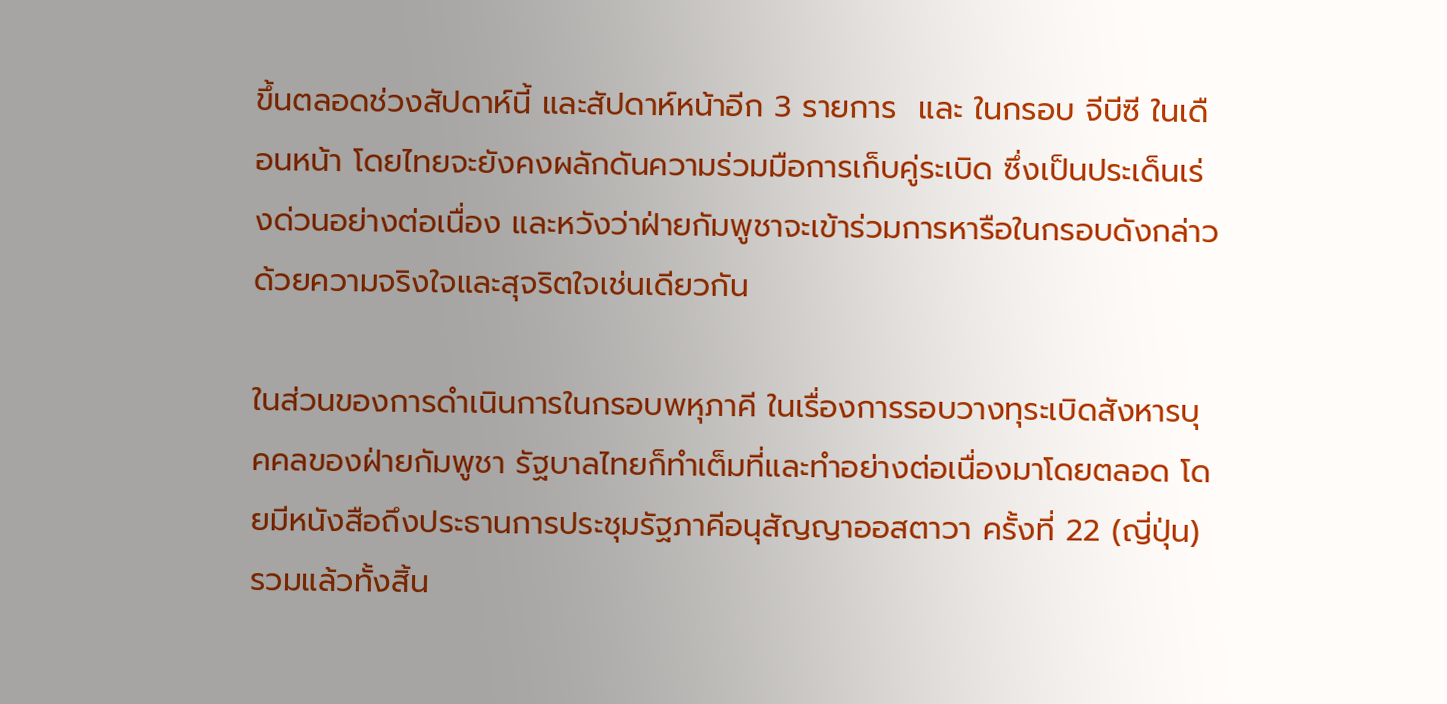ขึ้นตลอดช่วงสัปดาห์นี้ และสัปดาห์หน้าอีก 3 รายการ  และ ในกรอบ จีบีซี ในเดือนหน้า โดยไทยจะยังคงผลักดันความร่วมมือการเก็บคู่ระเบิด ซึ่งเป็นประเด็นเร่งด่วนอย่างต่อเนื่อง และหวังว่าฝ่ายกัมพูชาจะเข้าร่วมการหารือในกรอบดังกล่าวด้วยความจริงใจและสุจริตใจเช่นเดียวกัน

ในส่วนของการดำเนินการในกรอบพหุภาคี ในเรื่องการรอบวางทุระเบิดสังหารบุคคลของฝ่ายกัมพูชา รัฐบาลไทยก็ทำเต็มที่และทำอย่างต่อเนื่องมาโดยตลอด โดยมีหนังสือถึงประธานการประชุมรัฐภาคีอนุสัญญาออสตาวา ครั้งที่ 22 (ญี่ปุ่น) รวมแล้วทั้งสิ้น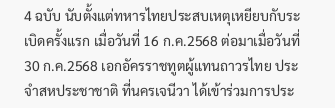4 ฉบับ นับตั้งแต่ทหารไทยประสบเหตุเหยียบกับระเบิดครั้งแรก เมื่อวันที่ 16 ก.ค.2568 ต่อมาเมื่อวันที่ 30 ก.ค.2568 เอกอัครราชทูตผู้แทนถาวรไทย ประจำสหประชาชาติ ที่นครเจนีวา ได้เข้าร่วมการประ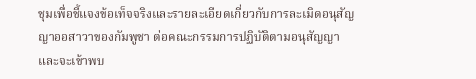ชุมเพื่อชี้แจงข้อเท็จจริงและรายละเอียดเกี่ยวกับการละเมิดอนุสัญญาออสาวาของกัมพูชา ต่อคณะกรรมการปฏิบัติตามอนุสัญญา และจะเข้าพบ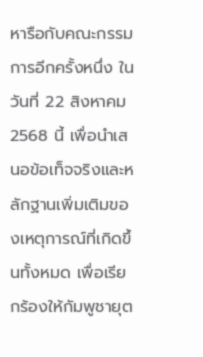หารือกับคณะกรรมการอีกครั้งหนึ่ง ในวันที่ 22 สิงหาคม 2568 นี้ เพื่อนำเสนอข้อเท็จจริงและหลักฐานเพิ่มเติมของเหตุการณ์ที่เกิดขึ้นทั้งหมด เพื่อเรียกร้องให้กัมพูชายุต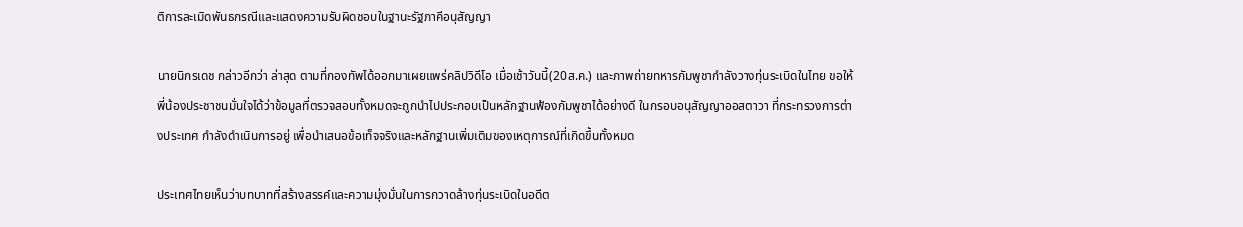ติการละเมิดพันธกรณีและแสดงความรับผิดชอบในฐานะรัฐภาคีอนุสัญญา

นายนิกรเดช กล่าวอีกว่า ล่าสุด ตามที่กองทัพได้ออกมาเผยแพร่คลิปวิดีโอ เมื่อเช้าวันนี้(20ส.ค.) และภาพถ่ายทหารกัมพูชากำลังวางทุ่นระเบิดในไทย ขอให้พี่น้องประชาชนมั่นใจได้ว่าข้อมูลที่ตรวจสอบทั้งหมดจะถูกนำไปประกอบเป็นหลักฐานฟ้องกัมพูชาได้อย่างดี ในกรอบอนุสัญญาออสตาวา ที่กระทรวงการต่างประเทศ กำลังดำเนินการอยู่ เพื่อนำเสนอข้อเท็จจริงและหลักฐานเพิ่มเติมของเหตุการณ์ที่เกิดขึ้นทั้งหมด

ประเทศไทยเห็นว่าบทบาทที่สร้างสรรค์และความมุ่งมั่นในการกวาดล้างทุ่นระเบิดในอดีต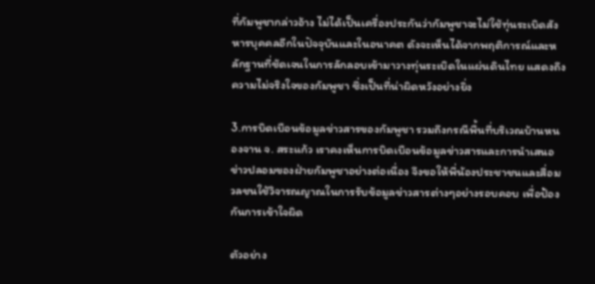ที่กัมพูชากล่าวอ้าง ไม่ได้เป็นเครื่องประกันว่ากัมพูชาจะไม่ใช้ทุ่นระเบิดสังหารบุคคลอีกในปัจจุบันและในอนาคต ดังจะเห็นได้จากพฤติการณ์และหลักฐานที่ชัดเจนในการลักลอบเข้ามาวางทุ่นระเบิดในแผ่นดินไทย แสดงถึงความไม่จริงใจของกัมพูชา ซึ่งเป็นที่น่าผิดหวังอย่างยิ่ง

3.การบิดเบือนข้อมูลข่าวสารของกัมพูชา รวมถึงกรณีพื้นที่บริเวณบ้านหนองจาน จ. สระแก้ว เราคงเห็นการบิดเบือนข้อมูลข่าวสารและการนำเสนอข่าวปลอมของฝ่ายกัมพูชาอย่างต่อเนื่อง จึงขอให้พี่น้องประชาชนและสื่อมวลชนใช้วิจารณญาณในการรับข้อมูลข่าวสารต่างๆอย่างรอบคอบ เพื่อป้องกันการเข้าใจผิด

ตัวอย่าง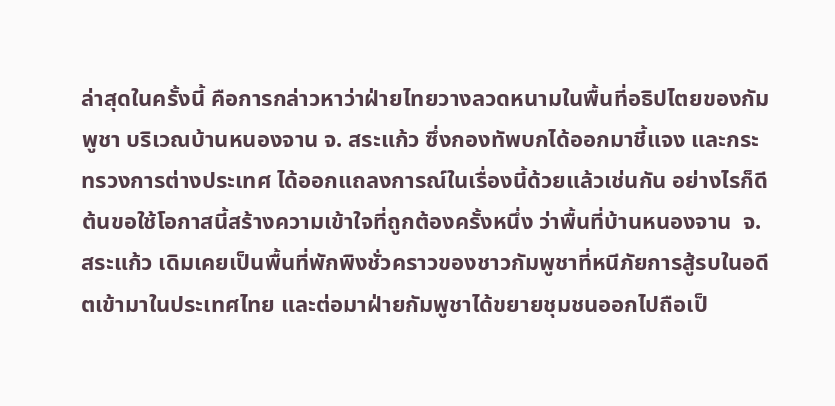ล่าสุดในครั้งนี้ คือการกล่าวหาว่าฝ่ายไทยวางลวดหนามในพื้นที่อธิปไตยของกัมพูชา บริเวณบ้านหนองจาน จ. สระแก้ว ซึ่งกองทัพบกได้ออกมาชี้แจง และกระทรวงการต่างประเทศ ได้ออกแถลงการณ์ในเรื่องนี้ด้วยแล้วเช่นกัน อย่างไรก็ดีต้นขอใช้โอกาสนี้สร้างความเข้าใจที่ถูกต้องครั้งหนึ่ง ว่าพื้นที่บ้านหนองจาน  จ. สระแก้ว เดิมเคยเป็นพื้นที่พักพิงชั่วคราวของชาวกัมพูชาที่หนีภัยการสู้รบในอดีตเข้ามาในประเทศไทย และต่อมาฝ่ายกัมพูชาได้ขยายชุมชนออกไปถือเป็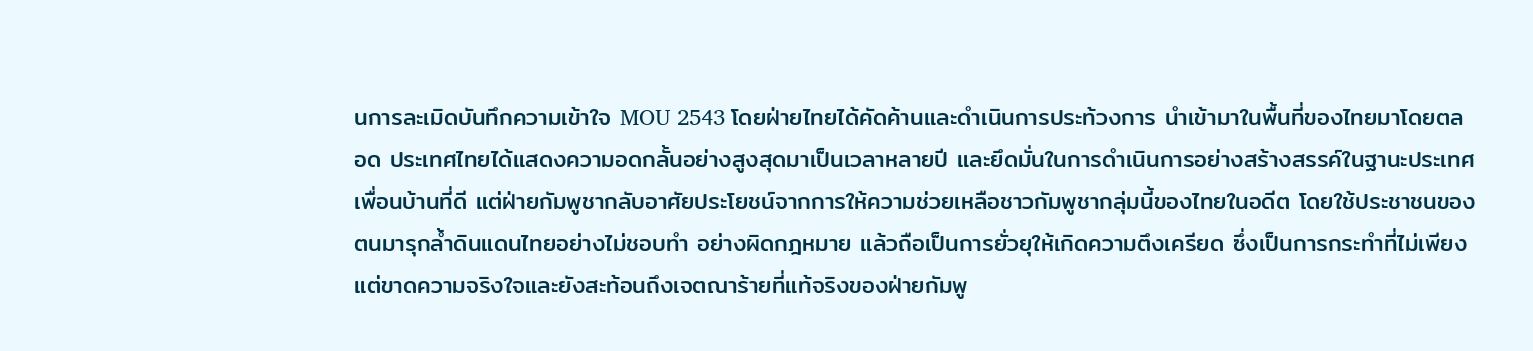นการละเมิดบันทึกความเข้าใจ MOU 2543 โดยฝ่ายไทยได้คัดค้านและดำเนินการประท้วงการ นำเข้ามาในพื้นที่ของไทยมาโดยตลอด ประเทศไทยได้แสดงความอดกลั้นอย่างสูงสุดมาเป็นเวลาหลายปี และยึดมั่นในการดำเนินการอย่างสร้างสรรค์ในฐานะประเทศเพื่อนบ้านที่ดี แต่ฝ่ายกัมพูชากลับอาศัยประโยชน์จากการให้ความช่วยเหลือชาวกัมพูชากลุ่มนี้ของไทยในอดีต โดยใช้ประชาชนของตนมารุกล้ำดินแดนไทยอย่างไม่ชอบทำ อย่างผิดกฎหมาย แล้วถือเป็นการยั่วยุให้เกิดความตึงเครียด ซึ่งเป็นการกระทำที่ไม่เพียงแต่ขาดความจริงใจและยังสะท้อนถึงเจตณาร้ายที่แท้จริงของฝ่ายกัมพู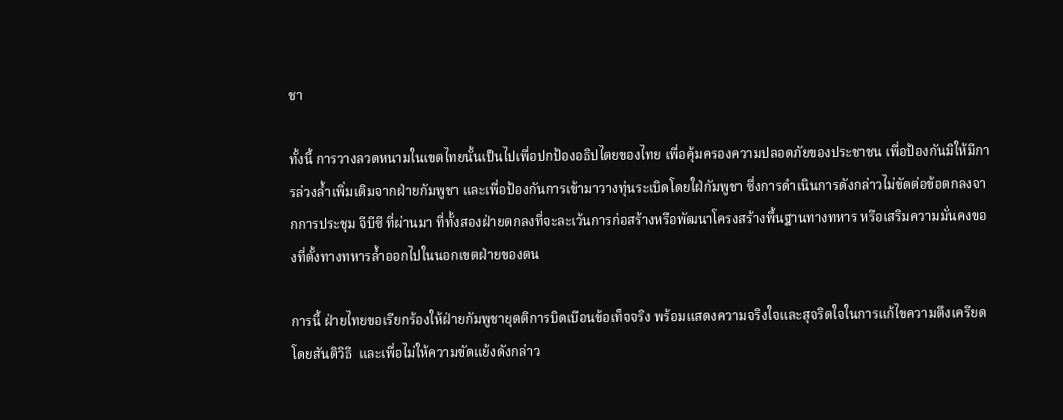ชา

ทั้งนี้ การวางลวดหนามในเขตไทยนั้นเป็นไปเพื่อปกป้องอธิปไตยของไทย เพื่อคุ้มครองความปลอดภัยของประชาชน เพื่อป้องกันมิให้มีการล่วงล้ำเพิ่มเติมจากฝ่ายกัมพูชา และเพื่อป้องกันการเข้ามาวางทุ่นระเบิดโดยใฝ่กัมพูชา ซึ่งการดำเนินการดังกล่าวไม่ขัดต่อข้อตกลงจากการประชุม จีบีซี ที่ผ่านมา ที่ทั้งสองฝ่ายตกลงที่จะละเว้นการก่อสร้างหรือพัฒนาโครงสร้างพื้นฐานทางทหาร หรือเสริมความมั่นคงของที่ตั้งทางทหารล้ำออกไปในนอกเขตฝ่ายของตน

การนี้ ฝ่ายไทยขอเรียกร้องให้ฝ่ายกัมพูชายุตติการบิดเบือนข้อเท็จจริง พร้อมแสดงความจริงใจและสุจริตใจในการแก้ไขความตึงเครียดโดยสันติวิธี  และเพื่อไม่ให้ความขัดแย้งดังกล่าว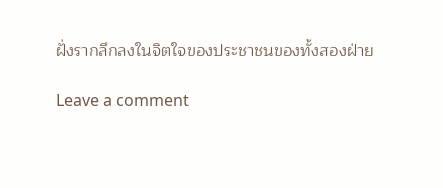ฝั่งรากลึกลงในจิตใจของประชาชนของทั้งสองฝ่าย

Leave a comment